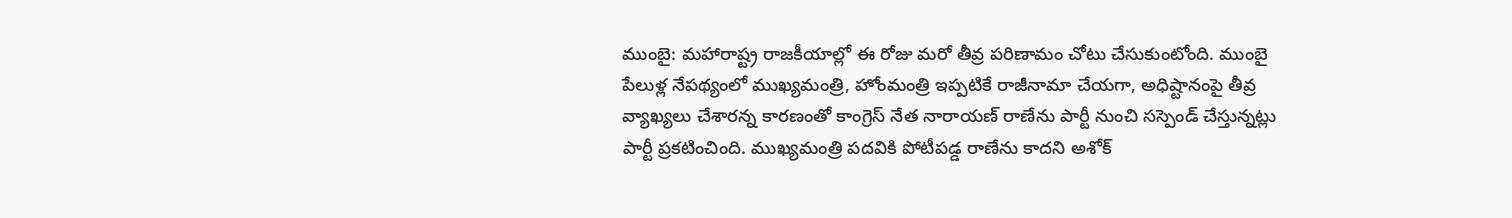ముంబై: మహారాష్ట్ర రాజకీయాల్లో ఈ రోజు మరో తీవ్ర పరిణామం చోటు చేసుకుంటోంది. ముంబై పేలుళ్ల నేపథ్యంలో ముఖ్యమంత్రి, హోంమంత్రి ఇప్పటికే రాజీనామా చేయగా, అధిష్టానంపై తీవ్ర వ్యాఖ్యలు చేశారన్న కారణంతో కాంగ్రెస్ నేత నారాయణ్ రాణేను పార్టీ నుంచి సస్పెండ్ చేస్తున్నట్లు పార్టీ ప్రకటించింది. ముఖ్యమంత్రి పదవికి పోటీపడ్డ రాణేను కాదని అశోక్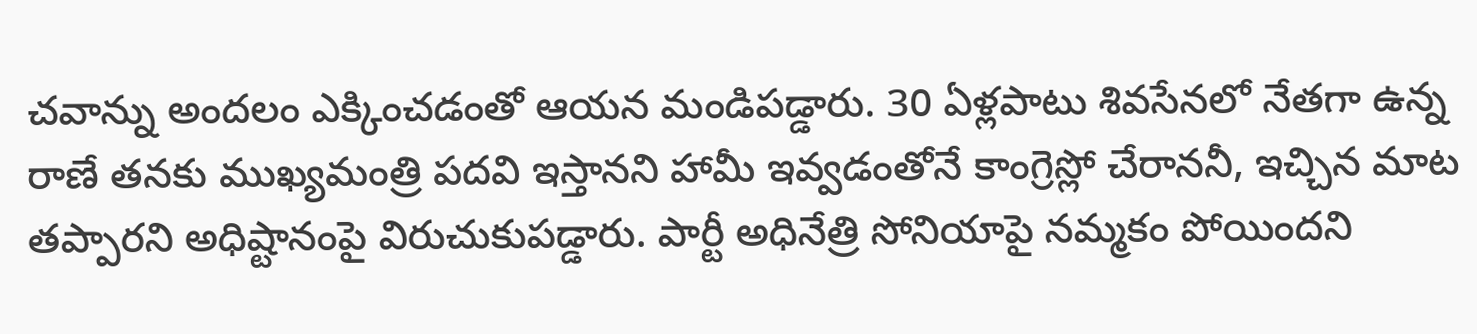చవాన్ను అందలం ఎక్కించడంతో ఆయన మండిపడ్డారు. 30 ఏళ్లపాటు శివసేనలో నేతగా ఉన్న రాణే తనకు ముఖ్యమంత్రి పదవి ఇస్తానని హామీ ఇవ్వడంతోనే కాంగ్రెస్లో చేరాననీ, ఇచ్చిన మాట తప్పారని అధిష్టానంపై విరుచుకుపడ్డారు. పార్టీ అధినేత్రి సోనియాపై నమ్మకం పోయిందని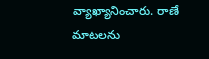వ్యాఖ్యానించారు. రాణే మాటలను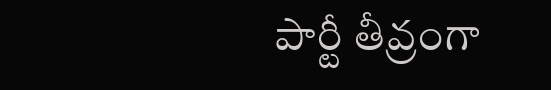పార్టీ తీవ్రంగా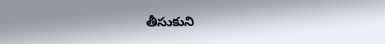తీసుకుని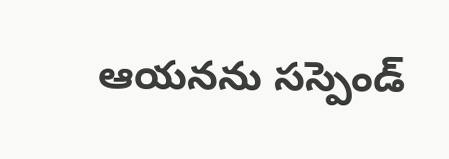ఆయనను సస్పెండ్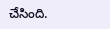చేసింది.